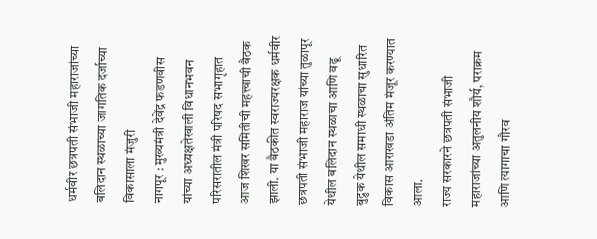धर्मवीर छत्रपती संभाजी महाराजांच्या बलिदान स्थळाच्या जागतिक दर्जाच्या विकासाला मंजुरी
नागपूर : मुख्यमंत्री देवेंद्र फडणवीस यांच्या अध्यक्षतेखाली विधानभवन परिसरातील मंत्री परिषद सभागृहात आज शिखर समितीची महत्त्वाची बैठक झाली. या बैठकीत स्वराज्यरक्षक धर्मवीर छत्रपती संभाजी महाराज यांच्या तुळापूर येथील बलिदान स्थळाचा आणि वढू बुद्रुक येथील समाधी स्थळाचा सुधारित विकास आराखडा अंतिम मंजूर करण्यात आला.
राज्य सरकारने छत्रपती संभाजी महाराजांच्या अतुलनीय शौर्य, पराक्रम आणि त्यागाचा गौरव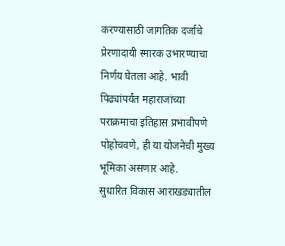करण्यासाठी जागतिक दर्जाचे प्रेरणादायी स्मारक उभारण्याचा निर्णय घेतला आहे. भावी पिढ्यांपर्यंत महाराजांच्या पराक्रमाचा इतिहास प्रभावीपणे पोहोचवणे, ही या योजनेची मुख्य भूमिका असणार आहे.
सुधारित विकास आराखड्यातील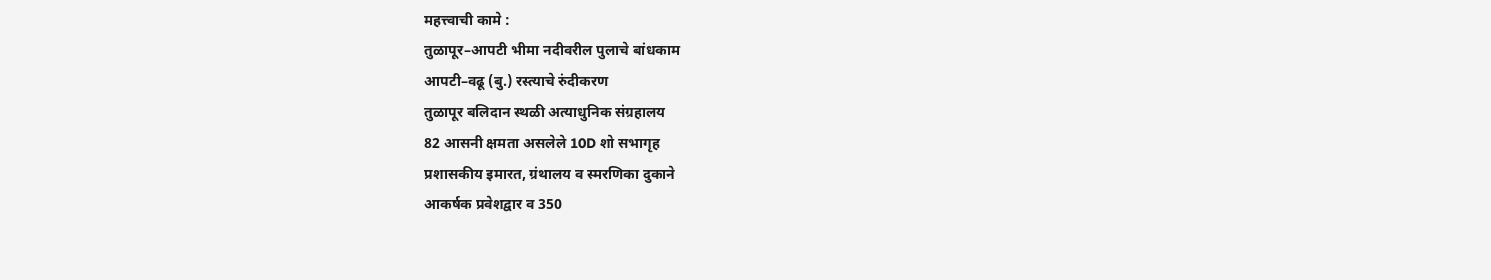महत्त्वाची कामे :
तुळापूर–आपटी भीमा नदीवरील पुलाचे बांधकाम
आपटी–वढू (बु.) रस्त्याचे रुंदीकरण
तुळापूर बलिदान स्थळी अत्याधुनिक संग्रहालय
82 आसनी क्षमता असलेले 10D शो सभागृह
प्रशासकीय इमारत, ग्रंथालय व स्मरणिका दुकाने
आकर्षक प्रवेशद्वार व 350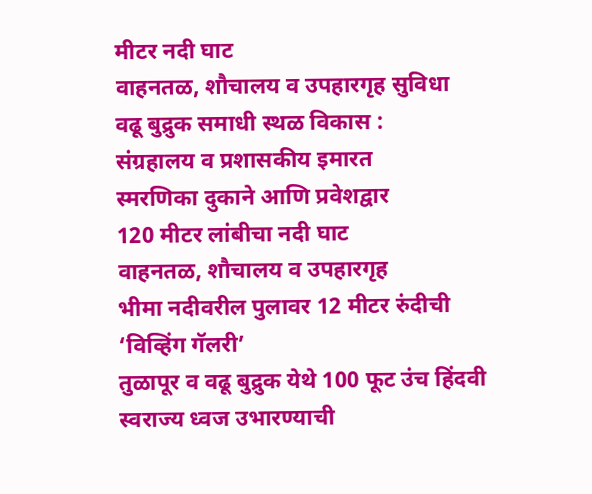मीटर नदी घाट
वाहनतळ, शौचालय व उपहारगृह सुविधा
वढू बुद्रुक समाधी स्थळ विकास :
संग्रहालय व प्रशासकीय इमारत
स्मरणिका दुकाने आणि प्रवेशद्वार
120 मीटर लांबीचा नदी घाट
वाहनतळ, शौचालय व उपहारगृह
भीमा नदीवरील पुलावर 12 मीटर रुंदीची ‘विव्हिंग गॅलरी’
तुळापूर व वढू बुद्रुक येथे 100 फूट उंच हिंदवी स्वराज्य ध्वज उभारण्याची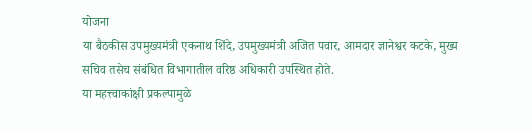योजना
या बैठकीस उपमुख्यमंत्री एकनाथ शिंदे, उपमुख्यमंत्री अजित पवार, आमदार ज्ञानेश्वर कटके, मुख्य सचिव तसेच संबंधित विभागातील वरिष्ठ अधिकारी उपस्थित होते.
या महत्त्वाकांक्षी प्रकल्पामुळे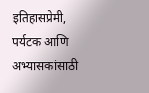इतिहासप्रेमी, पर्यटक आणि अभ्यासकांसाठी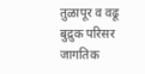तुळापूर व वढू बुद्रुक परिसर जागतिक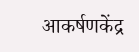आकर्षणकेंद्र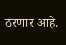ठरणार आहे.